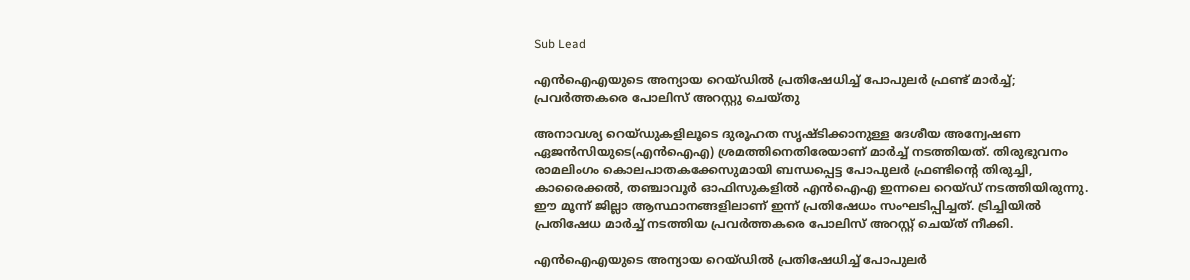Sub Lead

എന്‍ഐഎയുടെ അന്യായ റെയ്ഡില്‍ പ്രതിഷേധിച്ച് പോപുലര്‍ ഫ്രണ്ട് മാര്‍ച്ച്; പ്രവര്‍ത്തകരെ പോലിസ് അറസ്റ്റു ചെയ്തു

അനാവശ്യ റെയ്ഡുകളിലൂടെ ദുരൂഹത സൃഷ്ടിക്കാനുള്ള ദേശീയ അന്വേഷണ ഏജന്‍സിയുടെ(എന്‍ഐഎ) ശ്രമത്തിനെതിരേയാണ് മാര്‍ച്ച് നടത്തിയത്. തിരുഭുവനം രാമലിംഗം കൊലപാതകക്കേസുമായി ബന്ധപ്പെട്ട പോപുലര്‍ ഫ്രണ്ടിന്റെ തിരുച്ചി, കാരൈക്കല്‍, തഞ്ചാവൂര്‍ ഓഫിസുകളില്‍ എന്‍ഐഎ ഇന്നലെ റെയ്ഡ് നടത്തിയിരുന്നു. ഈ മൂന്ന് ജില്ലാ ആസ്ഥാനങ്ങളിലാണ് ഇന്ന് പ്രതിഷേധം സംഘടിപ്പിച്ചത്. ട്രിച്ചിയില്‍ പ്രതിഷേധ മാര്‍ച്ച് നടത്തിയ പ്രവര്‍ത്തകരെ പോലിസ് അറസ്റ്റ് ചെയ്ത് നീക്കി.

എന്‍ഐഎയുടെ അന്യായ റെയ്ഡില്‍ പ്രതിഷേധിച്ച് പോപുലര്‍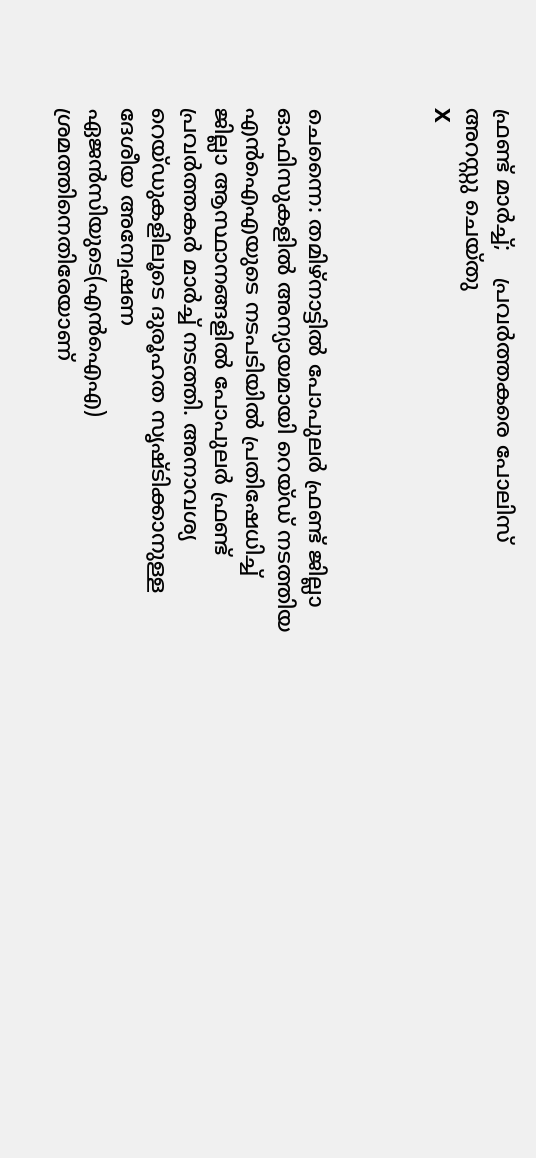ഫ്രണ്ട് മാര്‍ച്ച്;    പ്രവര്‍ത്തകരെ പോലിസ് അറസ്റ്റു ചെയ്തു
X



ചെന്നൈ: തമിഴ്‌നാട്ടില്‍ പോപുലര്‍ ഫ്രണ്ട് ജില്ലാ ഓഫിസുകളില്‍ അന്യായമായി റെയ്ഡ് നടത്തിയ എന്‍ഐഎയുടെ നടപടിയില്‍ പ്രതിഷേധിച്ച് ജില്ലാ ആസ്ഥാനങ്ങളില്‍ പോപുലര്‍ ഫ്രണ്ട് പ്രവര്‍ത്തകര്‍ മാര്‍ച്ച് നടത്തി. അനാവശ്യ റെയ്ഡുകളിലൂടെ ദുരൂഹത സൃഷ്ടിക്കാനുള്ള ദേശീയ അന്വേഷണ ഏജന്‍സിയുടെ(എന്‍ഐഎ) ശ്രമത്തിനെതിരേയാണ്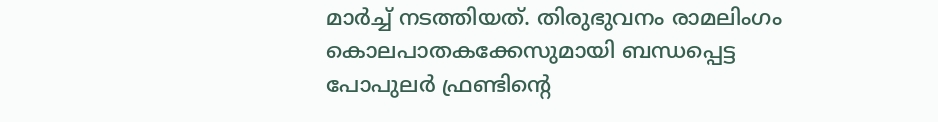മാര്‍ച്ച് നടത്തിയത്. തിരുഭുവനം രാമലിംഗം കൊലപാതകക്കേസുമായി ബന്ധപ്പെട്ട പോപുലര്‍ ഫ്രണ്ടിന്റെ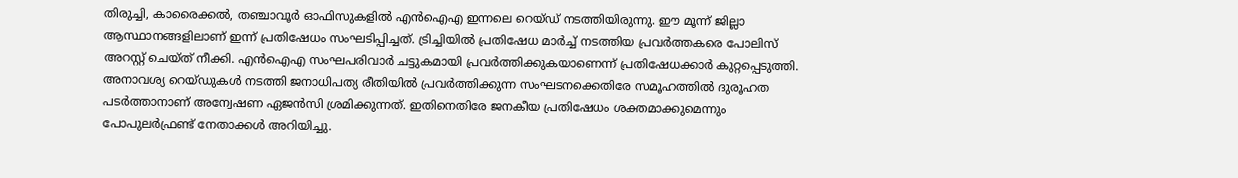തിരുച്ചി, കാരൈക്കല്‍, തഞ്ചാവൂര്‍ ഓഫിസുകളില്‍ എന്‍ഐഎ ഇന്നലെ റെയ്ഡ് നടത്തിയിരുന്നു. ഈ മൂന്ന് ജില്ലാ ആസ്ഥാനങ്ങളിലാണ് ഇന്ന് പ്രതിഷേധം സംഘടിപ്പിച്ചത്. ട്രിച്ചിയില്‍ പ്രതിഷേധ മാര്‍ച്ച് നടത്തിയ പ്രവര്‍ത്തകരെ പോലിസ് അറസ്റ്റ് ചെയ്ത് നീക്കി. എന്‍ഐഎ സംഘപരിവാര്‍ ചട്ടുകമായി പ്രവര്‍ത്തിക്കുകയാണെന്ന് പ്രതിഷേധക്കാര്‍ കുറ്റപ്പെടുത്തി. അനാവശ്യ റെയ്ഡുകള്‍ നടത്തി ജനാധിപത്യ രീതിയില്‍ പ്രവര്‍ത്തിക്കുന്ന സംഘടനക്കെതിരേ സമൂഹത്തില്‍ ദുരൂഹത പടര്‍ത്താനാണ് അന്വേഷണ ഏജന്‍സി ശ്രമിക്കുന്നത്. ഇതിനെതിരേ ജനകീയ പ്രതിഷേധം ശക്തമാക്കുമെന്നും പോപുലര്‍ഫ്രണ്ട് നേതാക്കള്‍ അറിയിച്ചു.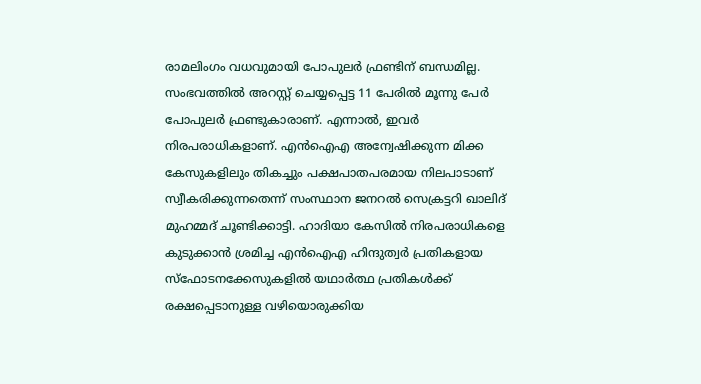രാമലിംഗം വധവുമായി പോപുലര്‍ ഫ്രണ്ടിന് ബന്ധമില്ല. സംഭവത്തില്‍ അറസ്റ്റ് ചെയ്യപ്പെട്ട 11 പേരില്‍ മൂന്നു പേര്‍ പോപുലര്‍ ഫ്രണ്ടുകാരാണ്. എന്നാല്‍, ഇവര്‍ നിരപരാധികളാണ്. എന്‍ഐഎ അന്വേഷിക്കുന്ന മിക്ക കേസുകളിലും തികച്ചും പക്ഷപാതപരമായ നിലപാടാണ് സ്വീകരിക്കുന്നതെന്ന് സംസ്ഥാന ജനറല്‍ സെക്രട്ടറി ഖാലിദ് മുഹമ്മദ് ചൂണ്ടിക്കാട്ടി. ഹാദിയാ കേസില്‍ നിരപരാധികളെ കുടുക്കാന്‍ ശ്രമിച്ച എന്‍ഐഎ ഹിന്ദുത്വര്‍ പ്രതികളായ സ്‌ഫോടനക്കേസുകളില്‍ യഥാര്‍ത്ഥ പ്രതികള്‍ക്ക് രക്ഷപ്പെടാനുള്ള വഴിയൊരുക്കിയ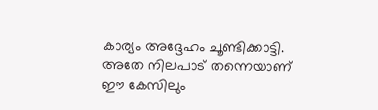കാര്യം അദ്ദേഹം ചൂണ്ടിക്കാട്ടി. അതേ നിലപാട് തന്നെയാണ് ഈ കേസിലും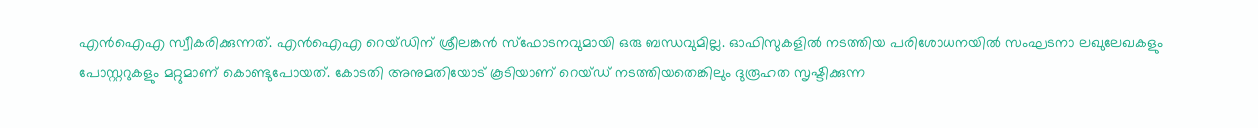എന്‍ഐഎ സ്വീകരിക്കുന്നത്. എന്‍ഐഎ റെയ്ഡിന് ശ്രീലങ്കന്‍ സ്‌ഫോടനവുമായി ഒരു ബന്ധവുമില്ല. ഓഫിസുകളില്‍ നടത്തിയ പരിശോധനയില്‍ സംഘടനാ ലഖുലേഖകളും പോസ്റ്ററുകളും മറ്റുമാണ് കൊണ്ടുപോയത്. കോടതി അനുമതിയോട് കൂടിയാണ് റെയ്ഡ് നടത്തിയതെങ്കിലും ദുരൂഹത സൃഷ്ടിക്കുന്ന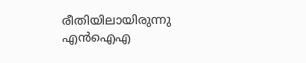രീതിയിലായിരുന്നു എന്‍ഐഎ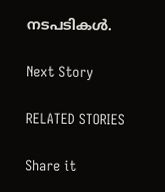നടപടികള്‍.

Next Story

RELATED STORIES

Share it